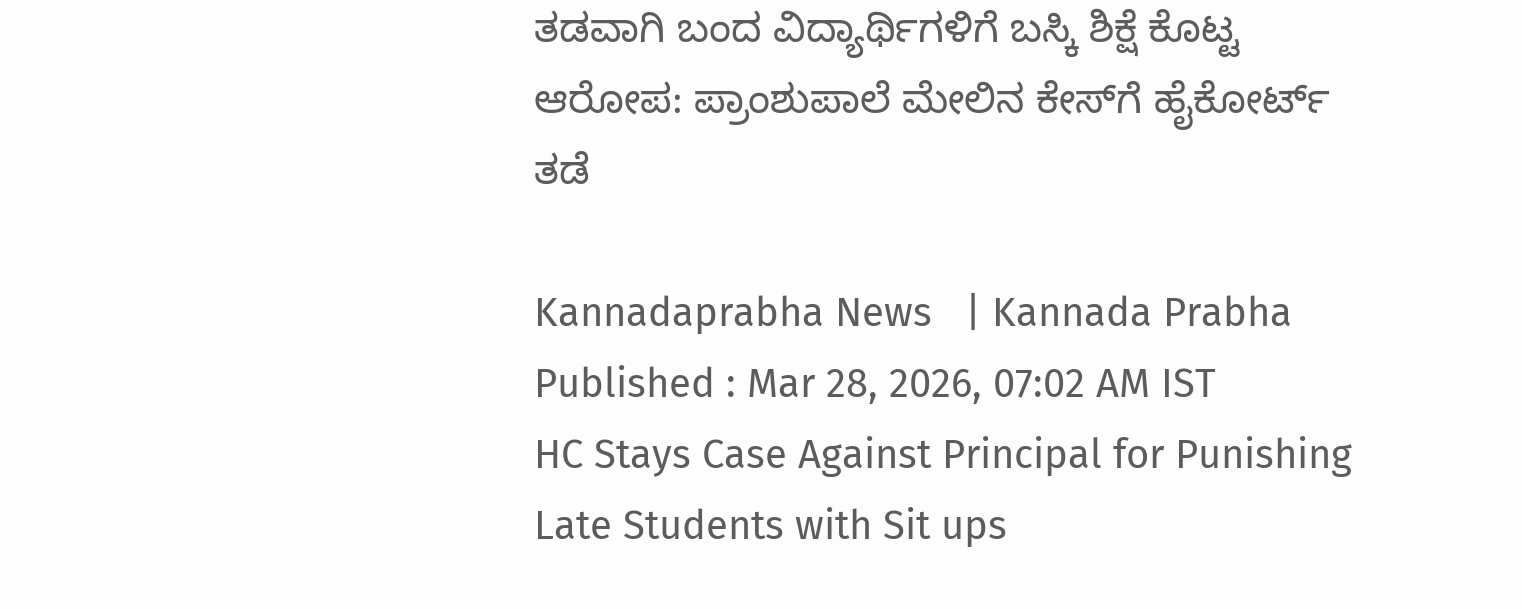ತಡವಾಗಿ ಬಂದ ವಿದ್ಯಾರ್ಥಿಗಳಿಗೆ ಬಸ್ಕಿ ಶಿಕ್ಷೆ ಕೊಟ್ಟ ಆರೋಪ: ಪ್ರಾಂಶುಪಾಲೆ ಮೇಲಿನ ಕೇಸ್‌ಗೆ ಹೈಕೋರ್ಟ್ ತಡೆ

Kannadaprabha News   | Kannada Prabha
Published : Mar 28, 2026, 07:02 AM IST
HC Stays Case Against Principal for Punishing Late Students with Sit ups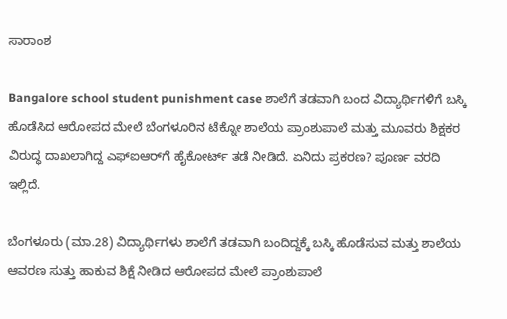ಸಾರಾಂಶ

Bangalore school student punishment case ಶಾಲೆಗೆ ತಡವಾಗಿ ಬಂದ ವಿದ್ಯಾರ್ಥಿಗಳಿಗೆ ಬಸ್ಕಿ ಹೊಡೆಸಿದ ಆರೋಪದ ಮೇಲೆ ಬೆಂಗಳೂರಿನ ಟೆಕ್ನೋ ಶಾಲೆಯ ಪ್ರಾಂಶುಪಾಲೆ ಮತ್ತು ಮೂವರು ಶಿಕ್ಷಕರ ವಿರುದ್ಧ ದಾಖಲಾಗಿದ್ದ ಎಫ್‌ಐಆರ್‌ಗೆ ಹೈಕೋರ್ಟ್ ತಡೆ ನೀಡಿದೆ. ಏನಿದು ಪ್ರಕರಣ? ಪೂರ್ಣ ವರದಿ ಇಲ್ಲಿದೆ.

ಬೆಂಗಳೂರು (ಮಾ.28) ವಿದ್ಯಾರ್ಥಿಗಳು ಶಾಲೆಗೆ ತಡವಾಗಿ ಬಂದಿದ್ದಕ್ಕೆ ಬಸ್ಕಿ ಹೊಡೆಸುವ ಮತ್ತು ಶಾಲೆಯ ಆವರಣ ಸುತ್ತು ಹಾಕುವ ಶಿಕ್ಷೆ ನೀಡಿದ ಆರೋಪದ ಮೇಲೆ ಪ್ರಾಂಶುಪಾಲೆ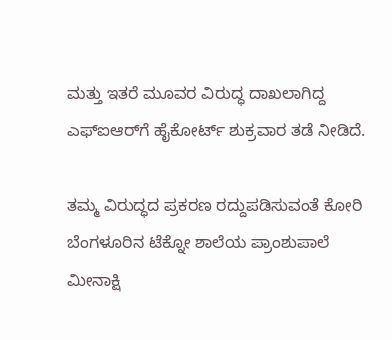ಮತ್ತು ಇತರೆ ಮೂವರ ವಿರುದ್ಧ ದಾಖಲಾಗಿದ್ದ ಎಫ್‌ಐಆರ್‌ಗೆ ಹೈಕೋರ್ಟ್‌ ಶುಕ್ರವಾರ ತಡೆ ನೀಡಿದೆ.

ತಮ್ಮ ವಿರುದ್ಧದ ಪ್ರಕರಣ ರದ್ದುಪಡಿಸುವಂತೆ ಕೋರಿ ಬೆಂಗಳೂರಿನ ಟೆಕ್ನೋ ಶಾಲೆಯ ಪ್ರಾಂಶುಪಾಲೆ ಮೀನಾಕ್ಷಿ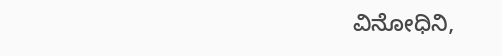ವಿನೋಧಿನಿ,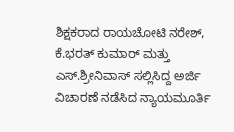ಶಿಕ್ಷಕರಾದ ರಾಯಚೋಟಿ ನರೇಶ್‌, ಕೆ.ಭರತ್‌ ಕುಮಾರ್‌ ಮತ್ತು ಎಸ್‌.ಶ್ರೀನಿವಾಸ್‌ ಸಲ್ಲಿಸಿದ್ದ ಅರ್ಜಿ ವಿಚಾರಣೆ ನಡೆಸಿದ ನ್ಯಾಯಮೂರ್ತಿ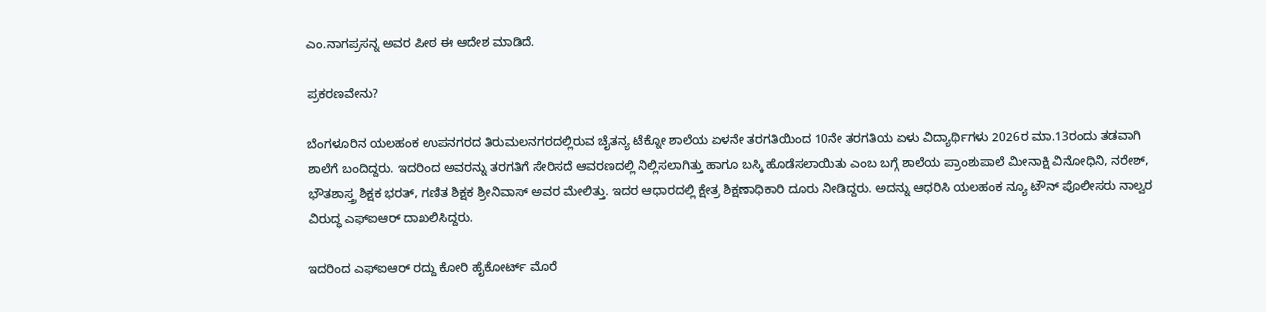ಎಂ.ನಾಗಪ್ರಸನ್ನ ಅವರ ಪೀಠ ಈ ಆದೇಶ ಮಾಡಿದೆ.

ಪ್ರಕರಣವೇನು?

ಬೆಂಗಳೂರಿನ ಯಲಹಂಕ ಉಪನಗರದ ತಿರುಮಲನಗರದಲ್ಲಿರುವ ಚೈತನ್ಯ ಟೆಕ್ನೋ ಶಾಲೆಯ ಏಳನೇ ತರಗತಿಯಿಂದ 10ನೇ ತರಗತಿಯ ಏಳು ವಿದ್ಯಾರ್ಥಿಗಳು 2026ರ ಮಾ.13ರಂದು ತಡವಾಗಿ ಶಾಲೆಗೆ ಬಂದಿದ್ದರು. ಇದರಿಂದ ಅವರನ್ನು ತರಗತಿಗೆ ಸೇರಿಸದೆ ಆವರಣದಲ್ಲಿ ನಿಲ್ಲಿಸಲಾಗಿತ್ತು ಹಾಗೂ ಬಸ್ಕಿ ಹೊಡೆಸಲಾಯಿತು ಎಂಬ ಬಗ್ಗೆ ಶಾಲೆಯ ಪ್ರಾಂಶುಪಾಲೆ ಮೀನಾಕ್ಷಿ ವಿನೋಧಿನಿ, ನರೇಶ್‌, ಭೌತಶಾಸ್ತ್ರ ಶಿಕ್ಷಕ ಭರತ್‌, ಗಣಿತ ಶಿಕ್ಷಕ ಶ್ರೀನಿವಾಸ್‌ ಅವರ ಮೇಲಿತ್ತು. ಇದರ ಆಧಾರದಲ್ಲಿ ಕ್ಷೇತ್ರ ಶಿಕ್ಷಣಾಧಿಕಾರಿ ದೂರು ನೀಡಿದ್ದರು. ಅದನ್ನು ಆಧರಿಸಿ ಯಲಹಂಕ ನ್ಯೂ ಟೌನ್‌ ಪೊಲೀಸರು ನಾಲ್ವರ ವಿರುದ್ಧ ಎಫ್‌ಐಆರ್‌ ದಾಖಲಿಸಿದ್ದರು.

ಇದರಿಂದ ಎಫ್ಐಆರ್‌ ರದ್ದು ಕೋರಿ ಹೈಕೋರ್ಟ್‌ ಮೊರೆ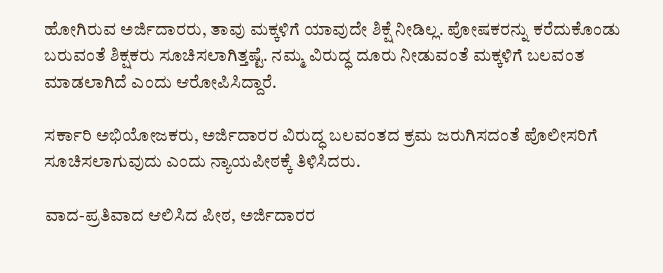ಹೋಗಿರುವ ಅರ್ಜಿದಾರರು, ತಾವು ಮಕ್ಕಳಿಗೆ ಯಾವುದೇ ಶಿಕ್ಷೆ ನೀಡಿಲ್ಲ. ಪೋಷಕರನ್ನು ಕರೆದುಕೊಂಡು ಬರುವಂತೆ ಶಿಕ್ಷಕರು ಸೂಚಿಸಲಾಗಿತ್ತಷ್ಟೆ. ನಮ್ಮ ವಿರುದ್ಧ ದೂರು ನೀಡುವಂತೆ ಮಕ್ಕಳಿಗೆ ಬಲವಂತ ಮಾಡಲಾಗಿದೆ ಎಂದು ಆರೋಪಿಸಿದ್ದಾರೆ.

ಸರ್ಕಾರಿ ಅಭಿಯೋಜಕರು, ಅರ್ಜಿದಾರರ ವಿರುದ್ಧ ಬಲವಂತದ ಕ್ರಮ ಜರುಗಿಸದಂತೆ ಪೊಲೀಸರಿಗೆ ಸೂಚಿಸಲಾಗುವುದು ಎಂದು ನ್ಯಾಯಪೀಠಕ್ಕೆ ತಿಳಿಸಿದರು.

ವಾದ-ಪ್ರತಿವಾದ ಆಲಿಸಿದ ಪೀಠ, ಅರ್ಜಿದಾರರ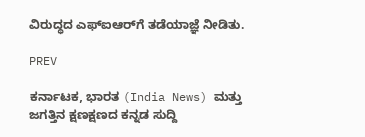ವಿರುದ್ಧದ ಎಫ್‌ಐಆರ್‌ಗೆ ತಡೆಯಾಜ್ಞೆ ನೀಡಿತು.

PREV

ಕರ್ನಾಟಕ, ಭಾರತ (India News) ಮತ್ತು ಜಗತ್ತಿನ ಕ್ಷಣಕ್ಷಣದ ಕನ್ನಡ ಸುದ್ದಿ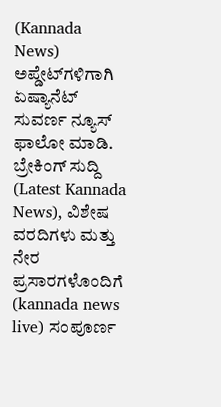(Kannada News) ಅಪ್ಡೇಟ್‌ಗಳಿಗಾಗಿ ಏಷ್ಯಾನೆಟ್ ಸುವರ್ಣ ನ್ಯೂಸ್‌ ಫಾಲೋ ಮಾಡಿ. ಬ್ರೇಕಿಂಗ್ ಸುದ್ದಿ (Latest Kannada News), ವಿಶೇಷ ವರದಿಗಳು ಮತ್ತು ನೇರ ಪ್ರಸಾರಗಳೊಂದಿಗೆ (kannada news live) ಸಂಪೂರ್ಣ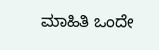ಮಾಹಿತಿ ಒಂದೇ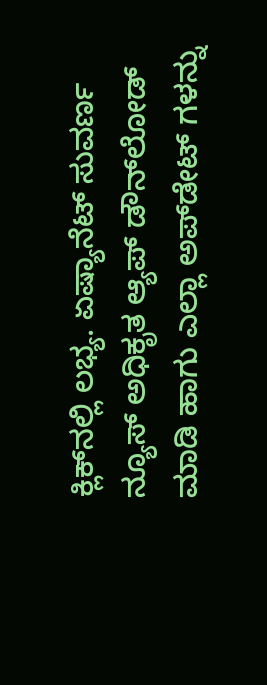ಕ್ಲಿಕ್‌ನಲ್ಲಿ ಲಭ್ಯ. ಏಷ್ಯಾನೆಟ್ ಸುವರ್ಣ ನ್ಯೂಸ್ ಅಧಿಕೃತ ಆ್ಯಪ್ ಡೌನ್‌ಲೋಡ್ ಮಾಡಿ ಹಾಗು ಎಲ್ಲಾ ಅಪ್‌ಡೇಟ್ ಗಳನ್ನು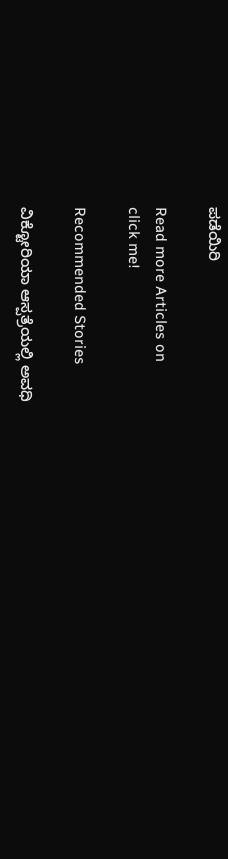ಪಡೆಯಿರಿ

Read more Articles on
click me!

Recommended Stories

ವಿಕ್ಟೋರಿಯಾ ಆಸ್ಪತ್ರೆಯಲ್ಲಿ ಅವಧಿ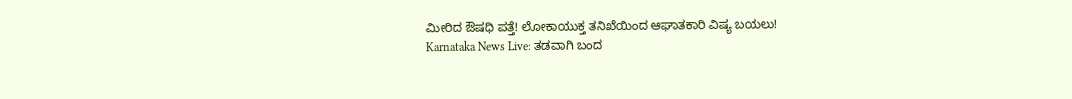ಮೀರಿದ ಔಷಧಿ ಪತ್ತೆ! ಲೋಕಾಯುಕ್ತ ತನಿಖೆಯಿಂದ ಆಘಾತಕಾರಿ ವಿಷ್ಯ ಬಯಲು!
Karnataka News Live: ತಡವಾಗಿ ಬಂದ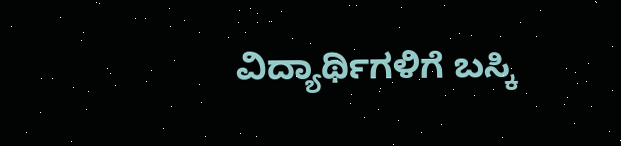ವಿದ್ಯಾರ್ಥಿಗಳಿಗೆ ಬಸ್ಕಿ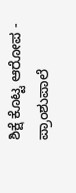ಶಿಕ್ಷೆ ಕೊಟ್ಟ ಆರೋಪ - ಪ್ರಾಂಶುಪಾಲೆ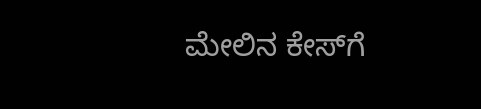ಮೇಲಿನ ಕೇಸ್‌ಗೆ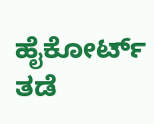ಹೈಕೋರ್ಟ್ ತಡೆ